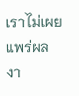เราไม่เผยแพร่ผลงา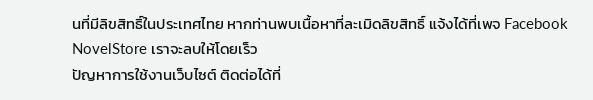นที่มีลิขสิทธิ์ในประเทศไทย หากท่านพบเนื้อหาที่ละเมิดลิขสิทธิ์ แจ้งได้ที่เพจ Facebook NovelStore เราจะลบให้โดยเร็ว
ปัญหาการใช้งานเว็บไซต์ ติดต่อได้ที่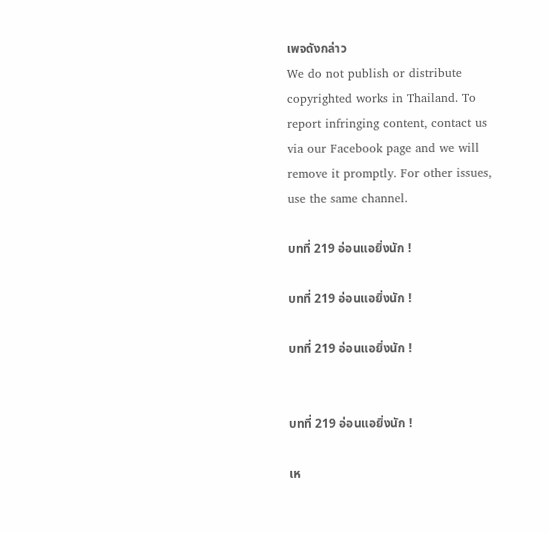เพจดังกล่าว
We do not publish or distribute copyrighted works in Thailand. To report infringing content, contact us via our Facebook page and we will remove it promptly. For other issues, use the same channel.

บทที่ 219 อ่อนแอยิ่งนัก !

บทที่ 219 อ่อนแอยิ่งนัก !

บทที่ 219 อ่อนแอยิ่งนัก !


บทที่ 219 อ่อนแอยิ่งนัก !

เห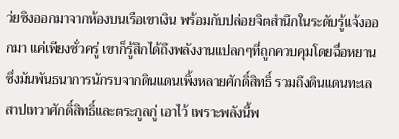ว่ยซิงออกมาจากห้องบนเรือเขาเงิน พร้อมกับปล่อยจิตสำนึกในระดับรู้แจ้งออกมา แค่เพียงชั่วครู่ เขาก็รู้สึกได้ถึงพลังงานแปลกๆที่ถูกควบคุมโดยฉื่อหยาน ซึ่งมันพันธนาการนักรบจากดินแดนเพิ้งหลายศักดิ์สิทธิ์ รวมถึงดินแดนทะเลสาปเทวาศักดิ์สิทธิ์และตระกูลกู่ เอาไว้ เพราะพลังนี้พ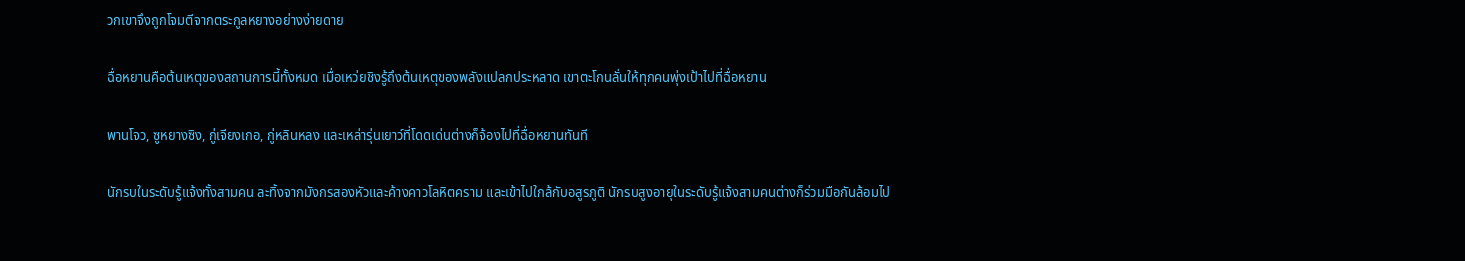วกเขาจึงถูกโจมตีจากตระกูลหยางอย่างง่ายดาย

ฉื่อหยานคือต้นเหตุของสถานการนี้ทั้งหมด เมื่อเหว่ยชิงรู้ถึงต้นเหตุของพลังแปลกประหลาด เขาตะโกนลั่นให้ทุกคนพุ่งเป้าไปที่ฉื่อหยาน

พานโจว, ซูหยางซิง, กู่เจียงเกอ, กู่หลินหลง และเหล่ารุ่นเยาว์ที่โดดเด่นต่างก็จ้องไปที่ฉื่อหยานทันที

นักรบในระดับรู้แจ้งทั้งสามคน ละทิ้งจากมังกรสองหัวและค้างคาวโลหิตคราม และเข้าไปใกล้กับอสูรภูติ นักรบสูงอายุในระดับรู้แจ้งสามคนต่างก็ร่วมมือกันล้อมไป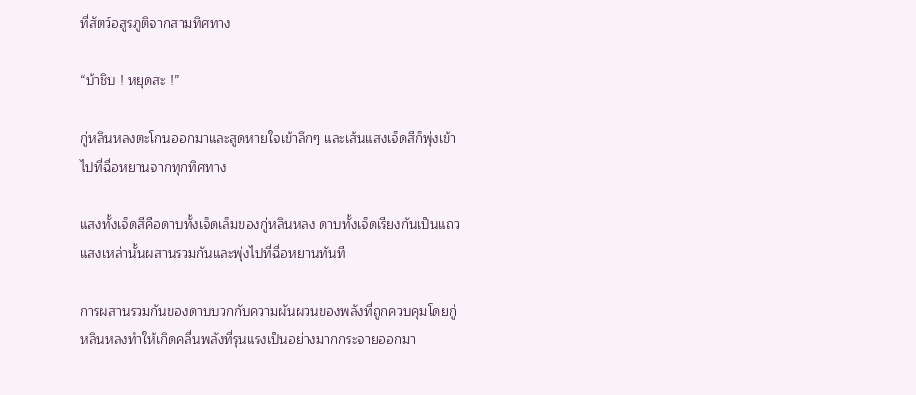ที่สัตว์อสูรภูติจากสามทิศทาง

“บ้าชิบ ! หยุดสะ !”

กู่หลินหลงตะโกนออกมาและสูดหายใจเข้าลึกๆ และเส้นแสงเจ็ดสีก็พุ่งเข้าไปที่ฉื่อหยานจากทุกทิศทาง

แสงทั้งเจ็ดสีคือดาบทั้งเจ็ดเล็มของกู่หลินหลง ดาบทั้งเจ็ดเรียงกันเป็นแถว แสงเหล่านั้นผสานรวมกันและพุ่งไปที่ฉื่อหยานทันที

การผสานรวมกันของดาบบวกกับความผันผวนของพลังที่ถูกควบคุมโดยกู่หลินหลงทำให้เกิดคลื่นพลังที่รุนแรงเป็นอย่างมากกระจายออกมา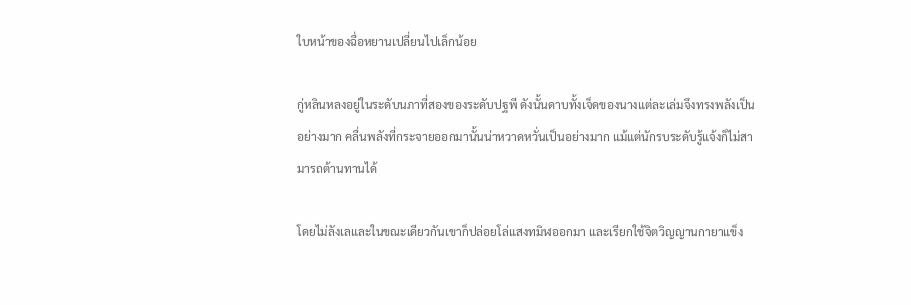ใบหน้าของฉื่อหยานเปลี่ยนไปเล็กน้อย

กู่หลินหลงอยู่ในระดับนภาที่สองของระดับปฐพี ดังนั้นดาบทั้งเจ็ดของนางแต่ละเล่มจึงทรงพลังเป็นอย่างมาก คลื่นพลังที่กระจายออกมานั้นน่าหวาดหวั่นเป็นอย่างมาก แม้แต่นักรบระดับรู้แจ้งก็ไม่สามารถต้านทานได้

โดยไม่ลังเลและในขณะเดียวกันเขาก็ปล่อยโล่แสงทมิฬออกมา และเรียกใช้จิตวิญญานกายาแข็ง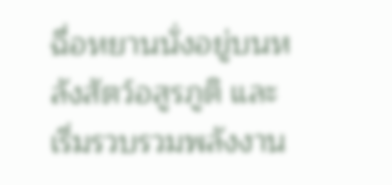ฉื่อหยานนั่งอยู่บนหลังสัตว์อสูรภูติ และเริ่มรวบรวมพลังงาน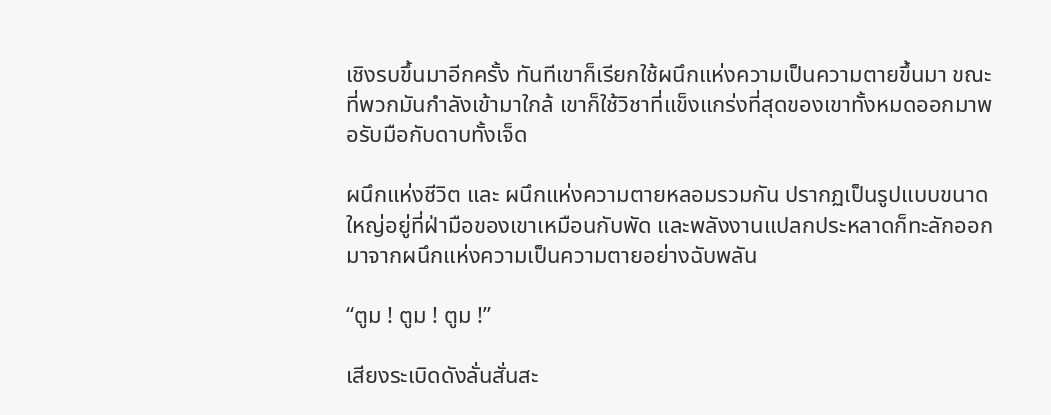เชิงรบขึ้นมาอีกครั้ง ทันทีเขาก็เรียกใช้ผนึกแห่งความเป็นความตายขึ้นมา ขณะที่พวกมันกำลังเข้ามาใกล้ เขาก็ใช้วิชาที่แข็งแกร่งที่สุดของเขาทั้งหมดออกมาพอรับมือกับดาบทั้งเจ็ด

ผนึกแห่งชีวิต และ ผนึกแห่งความตายหลอมรวมกัน ปรากฏเป็นรูปแบบขนาดใหญ่อยู่ที่ฝ่ามือของเขาเหมือนกับพัด และพลังงานแปลกประหลาดก็ทะลักออกมาจากผนึกแห่งความเป็นความตายอย่างฉับพลัน

“ตูม ! ตูม ! ตูม !”

เสียงระเบิดดังลั่นสั่นสะ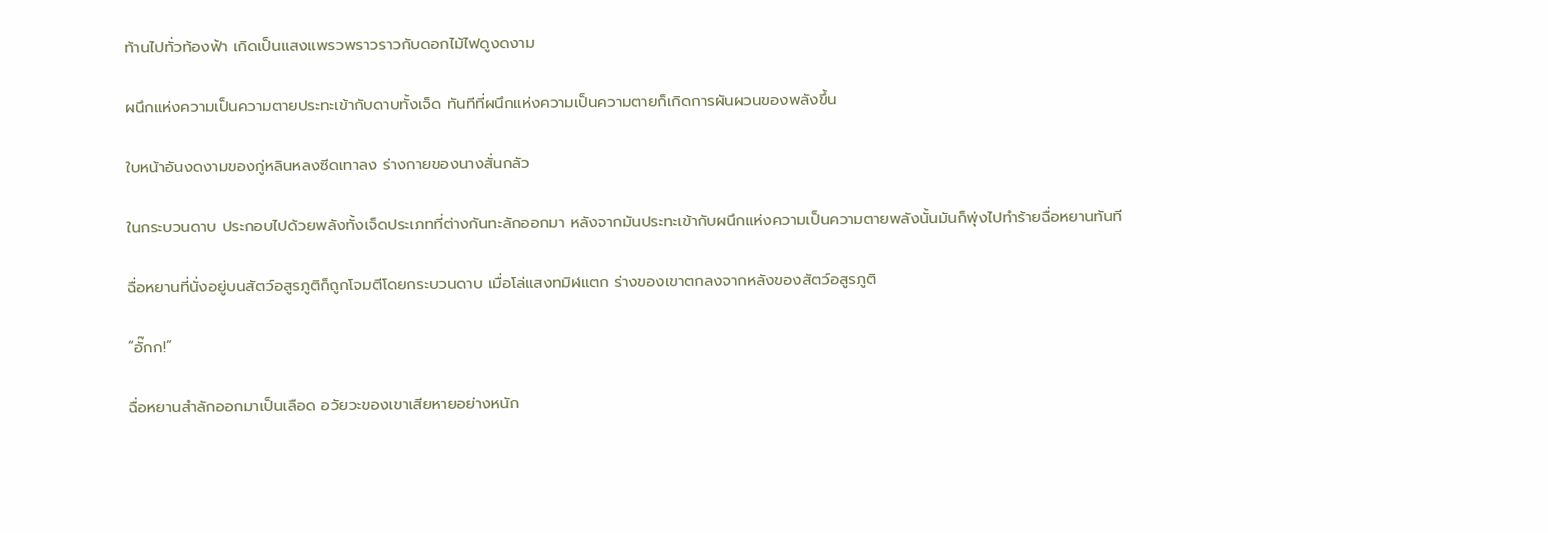ท้านไปทั่วท้องฟ้า เกิดเป็นแสงแพรวพราวราวกับดอกไม้ไฟดูงดงาม

ผนึกแห่งความเป็นความตายประทะเข้ากับดาบทั้งเจ็ด ทันทีที่ผนึกแห่งความเป็นความตายก็เกิดการผันผวนของพลังขึ้น

ใบหน้าอันงดงามของกู่หลินหลงซีดเทาลง ร่างกายของนางสั่นกลัว

ในกระบวนดาบ ประกอบไปด้วยพลังทั้งเจ็ดประเภทที่ต่างกันทะลักออกมา หลังจากมันประทะเข้ากับผนึกแห่งความเป็นความตายพลังนั้นมันก็พุ่งไปทำร้ายฉื่อหยานทันที

ฉื่อหยานที่นั่งอยู่บนสัตว์อสูรภูติก็ถูกโจมตีโดยกระบวนดาบ เมื่อโล่แสงทมิฬแตก ร่างของเขาตกลงจากหลังของสัตว์อสูรภูติ

“อั๊กก!”

ฉื่อหยานสำลักออกมาเป็นเลือด อวัยวะของเขาเสียหายอย่างหนัก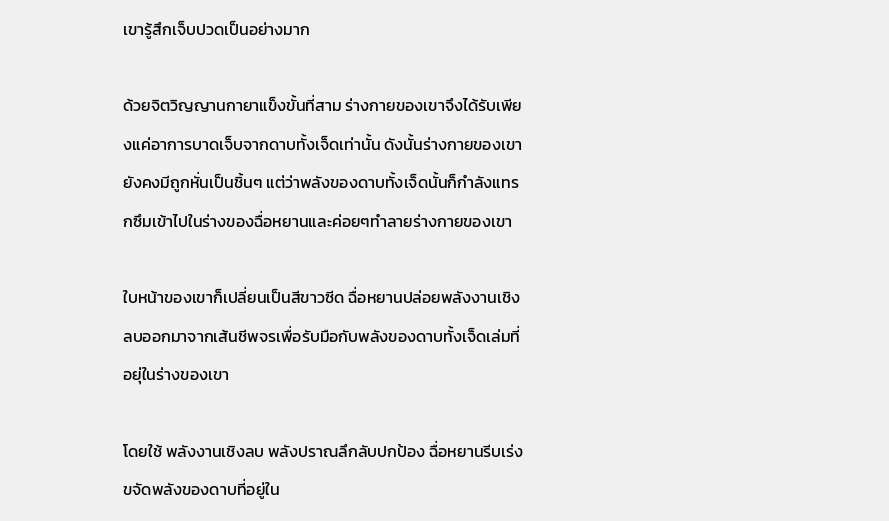เขารู้สึกเจ็บปวดเป็นอย่างมาก

ด้วยจิตวิญญานกายาแข็งขั้นที่สาม ร่างกายของเขาจึงได้รับเพียงแค่อาการบาดเจ็บจากดาบทั้งเจ็ดเท่านั้น ดังนั้นร่างกายของเขายังคงมีถูกหั่นเป็นชิ้นๆ แต่ว่าพลังของดาบทั้งเจ็ดนั้นก็กำลังแทรกซึมเข้าไปในร่างของฉื่อหยานและค่อยๆทำลายร่างกายของเขา

ใบหน้าของเขาก็เปลี่ยนเป็นสีขาวซีด ฉื่อหยานปล่อยพลังงานเชิงลบออกมาจากเส้นชีพจรเพื่อรับมือกับพลังของดาบทั้งเจ็ดเล่มที่อยุ่ในร่างของเขา

โดยใช้ พลังงานเชิงลบ พลังปราณลึกลับปกป้อง ฉื่อหยานรีบเร่งขจัดพลังของดาบที่อยู่ใน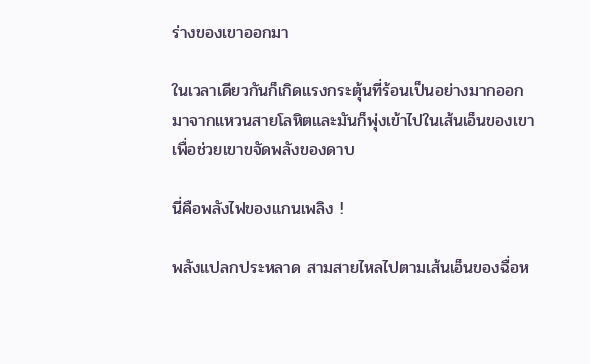ร่างของเขาออกมา

ในเวลาเดียวกันก็เกิดแรงกระตุ้นที่ร้อนเป็นอย่างมากออกมาจากแหวนสายโลหิตและมันก็พุ่งเข้าไปในเส้นเอ็นของเขาเพื่อช่วยเขาขจัดพลังของดาบ

นี่คือพลังไฟของแกนเพลิง !

พลังแปลกประหลาด สามสายไหลไปตามเส้นเอ็นของฉื่อห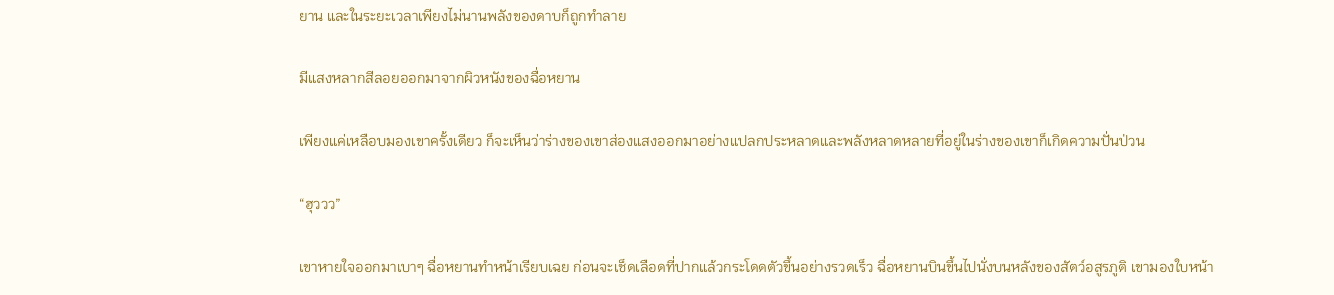ยาน และในระยะเวลาเพียงไม่นานพลังของดาบก็ถูกทำลาย

มีแสงหลากสีลอยออกมาจากผิวหนังของฉื่อหยาน

เพียงแค่เหลือบมองเขาครั้งเดียว ก็จะเห็นว่าร่างของเขาส่องแสงออกมาอย่างแปลกประหลาดและพลังหลาดหลายที่อยู่ในร่างของเขาก็เกิดความปั่นป่วน

“ฮุววว”

เขาหายใจออกมาเบาๆ ฉื่อหยานทำหน้าเรียบเฉย ก่อนจะเช็ดเลือดที่ปากแล้วกระโดดตัวขึ้นอย่างรวดเร็ว ฉื่อหยานบินขึ้นไปนั่งบนหลังของสัตว์อสูรภูติ เขามองใบหน้า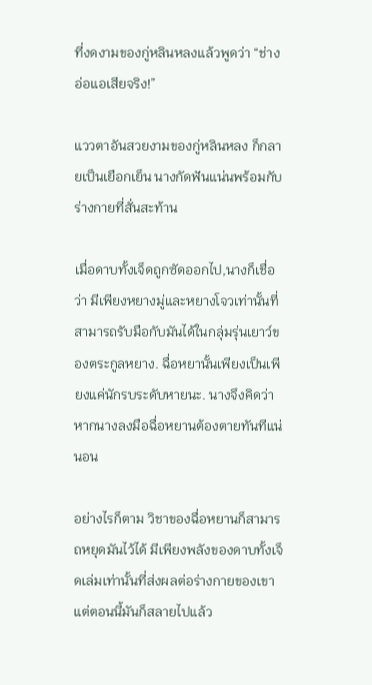ที่งดงามของกู่หลินหลงแล้วพูดว่า “ช่างอ่อแอเสียจริง!”

แววตาอันสวยงามของกู่หลินหลง ก็กลายเป็นเยือกเย็น นางกัดฟันแน่นพร้อมกับร่างกายที่สั่นสะท้าน

เมื่อดาบทั้งเจ็ดถูกซัดออกไป,นางก็เชื่อว่า มีเพียงหยางมู่และหยางโจวเท่านั้นที่สามารถรับมือกับมันได้ในกลุ่มรุ่นเยาว์ของตระกูลหยาง. ฉื่อหยานั้นเพียงเป็นเพียงแค่นักรบระดับหายนะ. นางจึงคิดว่าหากนางลงมือฉื่อหยานต้องตายทันทีแน่นอน

อย่างไรก็ตาม วิชาของฉื่อหยานก็สามารถหยุดมันไว้ได้ มีเพียงพลังของดาบทั้งเจ็ดเล่มเท่านั้นที่ส่งผลต่อร่างกายของเขา แต่ตอนนี้มันก็สลายไปแล้ว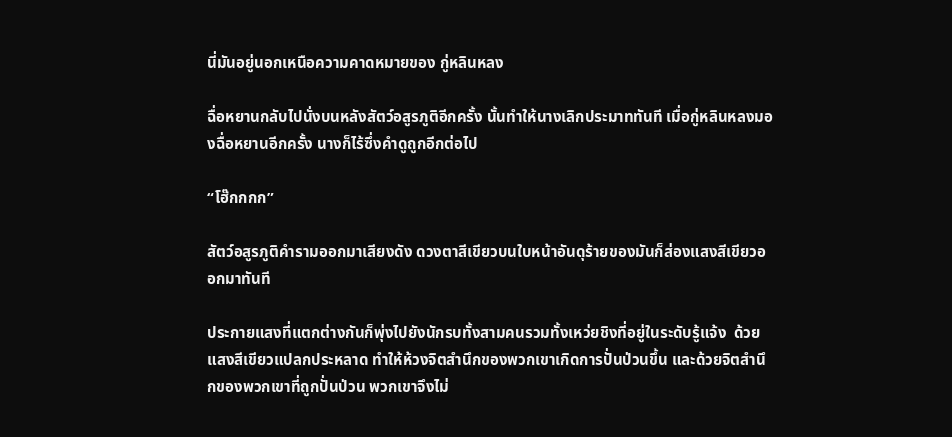นี่มันอยู่นอกเหนือความคาดหมายของ กู่หลินหลง

ฉื่อหยานกลับไปนั่งบนหลังสัตว์อสูรภูติอีกครั้ง นั้นทำให้นางเลิกประมาททันที เมื่อกู่หลินหลงมองฉื่อหยานอีกครั้ง นางก็ไร้ซึ่งคำดูถูกอีกต่อไป

“โฮ๊กกกก”

สัตว์อสูรภูติคำรามออกมาเสียงดัง ดวงตาสีเขียวบนใบหน้าอันดุร้ายของมันก็ส่องแสงสีเขียวออกมาทันที

ประกายแสงที่แตกต่างกันก็พุ่งไปยังนักรบทั้งสามคนรวมทั้งเหว่ยชิงที่อยู่ในระดับรู้แจ้ง  ด้วยแสงสีเขียวแปลกประหลาด ทำให้ห้วงจิตสำนึกของพวกเขาเกิดการปั่นป่วนขึ้น และด้วยจิตสำนึกของพวกเขาที่ถูกปั่นป่วน พวกเขาจึงไม่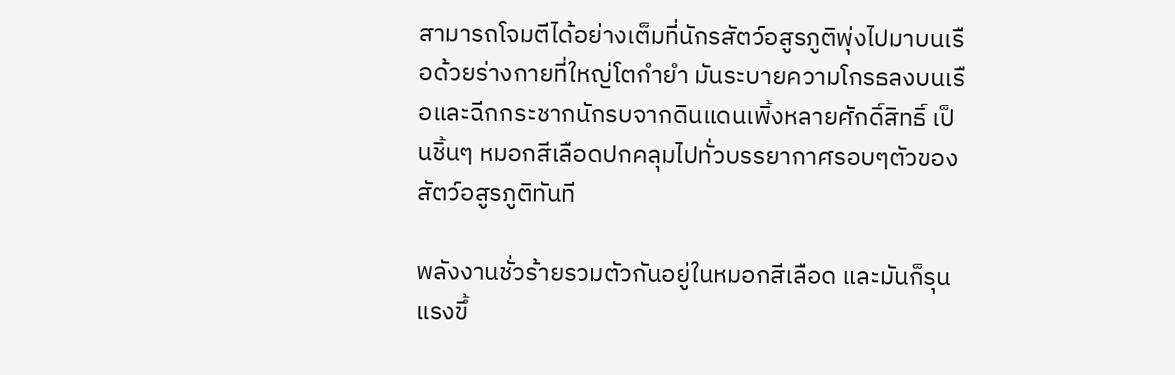สามารถโจมตีได้อย่างเต็มที่นักรสัตว์อสูรภูติพุ่งไปมาบนเรือด้วยร่างกายที่ใหญ่โตกำยำ มันระบายความโกรธลงบนเรือและฉีกกระชากนักรบจากดินแดนเพิ้งหลายศักดิ์สิทธิ์ เป็นชิ้นๆ หมอกสีเลือดปกคลุมไปทั่วบรรยากาศรอบๆตัวของสัตว์อสูรภูติทันที

พลังงานชั่วร้ายรวมตัวกันอยู่ในหมอกสีเลือด และมันก็รุนแรงขึ้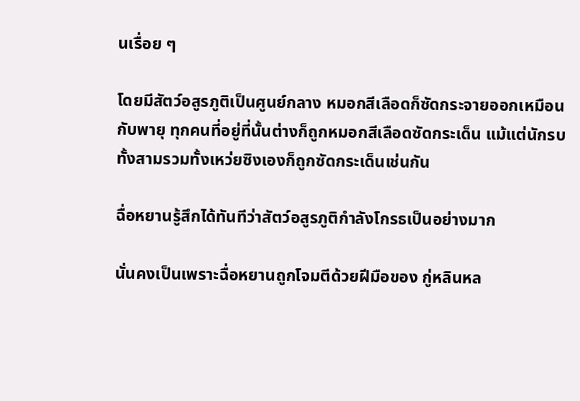นเรื่อย ๆ

โดยมีสัตว์อสูรภูติเป็นศูนย์กลาง หมอกสีเลือดก็ซัดกระจายออกเหมือนกับพายุ ทุกคนที่อยู่ที่นั้นต่างก็ถูกหมอกสีเลือดซัดกระเด็น แม้แต่นักรบทั้งสามรวมทั้งเหว่ยซิงเองก็ถูกซัดกระเด็นเช่นกัน

ฉื่อหยานรู้สึกได้ทันทีว่าสัตว์อสูรภูติกำลังโกรธเป็นอย่างมาก

นั่นคงเป็นเพราะฉื่อหยานถูกโจมตีด้วยฝีมือของ กู่หลินหล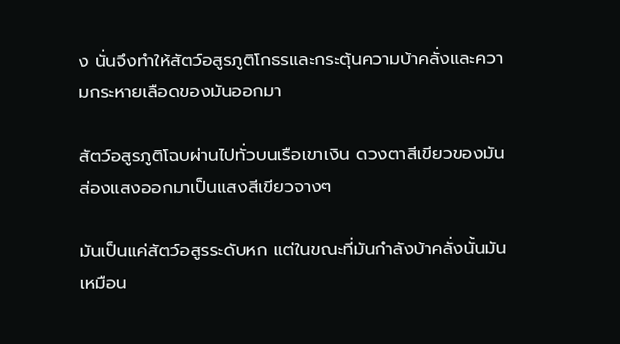ง นั่นจึงทำให้สัตว์อสูรภูติโกธรและกระตุ้นความบ้าคลั่งและความกระหายเลือดของมันออกมา

สัตว์อสูรภูติโฉบผ่านไปทั่วบนเรือเขาเงิน ดวงตาสีเขียวของมัน ส่องแสงออกมาเป็นแสงสีเขียวจางๆ

มันเป็นแค่สัตว์อสูรระดับหก แต่ในขณะที่มันกำลังบ้าคลั่งนั้นมันเหมือน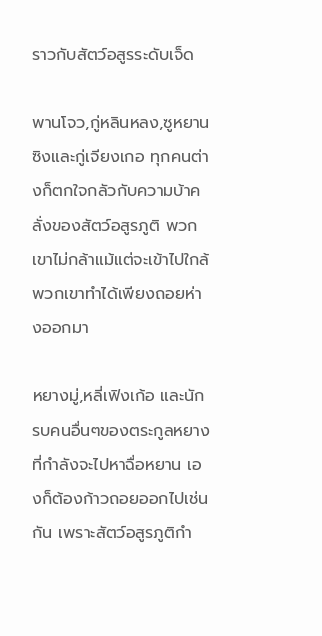ราวกับสัตว์อสูรระดับเจ็ด

พานโจว,กู่หลินหลง,ซูหยานซิงและกู่เจียงเกอ ทุกคนต่างก็ตกใจกลัวกับความบ้าคลั่งของสัตว์อสูรภูติ พวกเขาไม่กล้าแม้แต่จะเข้าไปใกล้ พวกเขาทำได้เพียงถอยห่างออกมา

หยางมู่,หลี่เฟิงเก้อ และนักรบคนอื่นๆของตระกูลหยางที่กำลังจะไปหาฉื่อหยาน เองก็ต้องก้าวถอยออกไปเช่นกัน เพราะสัตว์อสูรภูติกำ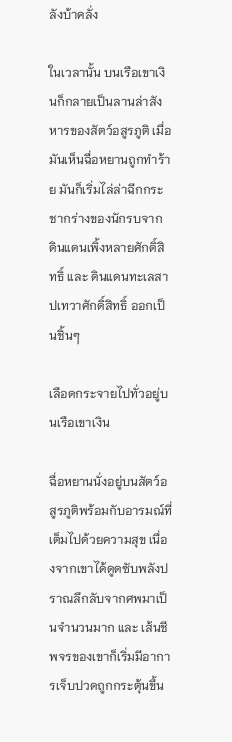ลังบ้าคลั่ง

ในเวลานั้น บนเรือเขาเงินก็กลายเป็นลานล่าสังหารของสัตว์อสูรภูติ เมื่อมันเห็นฉื่อหยานถูกทำร้าย มันก็เริ่มไล่ล่าฉีกกระชากร่างของนักรบจาก ดินแดนเพิ้งหลายศักดิ์สิทธิ์ และ ดินแดนทะเลสาปเทวาศักดิ์สิทธิ์ ออกเป็นชิ้นๆ

เลือดกระจายไปทั่วอยู่บนเรือเขาเงิน

ฉื่อหยานนั่งอยู่บนสัตว์อสูรภูติพร้อมกับอารมณ์ที่เต็มไปด้วยความสุข เนื่องจากเขาได้ดูดซับพลังปราณลึกลับจากศพมาเป็นจำนวนมาก และ เส้นชีพจรของเขาก็เริ่มมีอาการเจ็บปวดถูกกระตุ้นขึ้น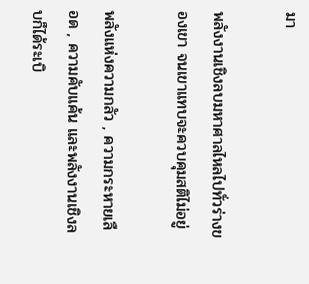มา

พลังงานเชิงลบมหาศาลไหลไปทั่วร่างของเขา จนเขาแทบจะควบคุมสติไม่อยู่

พลังแห่งความกลัว , ความกระหายเลือด , ความคับแค้น และพลังงานเชิงลบก็ได้ระเบิ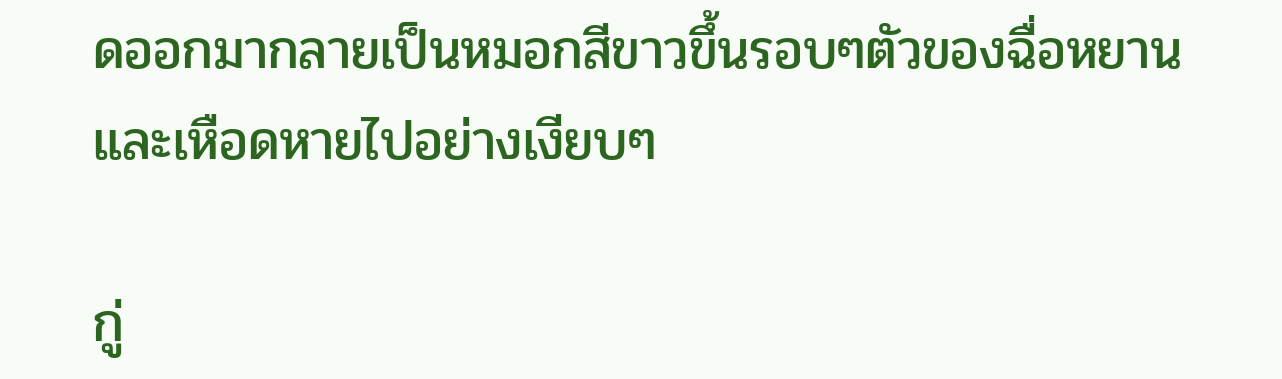ดออกมากลายเป็นหมอกสีขาวขึ้นรอบๆตัวของฉื่อหยาน และเหือดหายไปอย่างเงียบๆ

กู่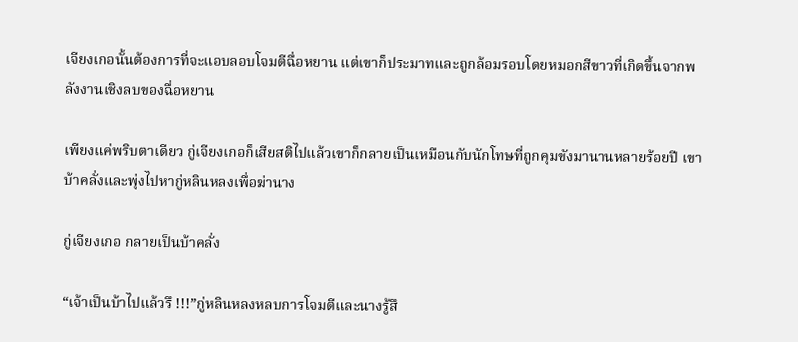เจียงเกอนั้นต้องการที่จะแอบลอบโจมตีฉื่อหยาน แต่เขาก็ประมาทและถูกล้อมรอบโดยหมอกสีขาวที่เกิดขึ้นจากพลังงานเชิงลบของฉื่อหยาน

เพียงแค่พริบตาเดียว กู่เจียงเกอก็เสียสติไปแล้วเขาก็กลายเป็นเหมือนกับนักโทษที่ถูกคุมขังมานานหลายร้อยปี เขาบ้าคลั่งและพุ่งไปหากู่หลินหลงเพื่อฆ่านาง

กู่เจียงเกอ กลายเป็นบ้าคลั่ง

“เจ้าเป็นบ้าไปแล้วรึ !!!”กู่หลินหลงหลบการโจมตีและนางรู้สึ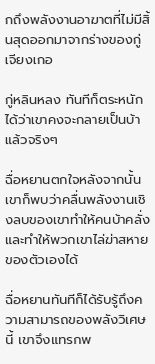กถึงพลังงานอาฆาตที่ไม่มีสิ้นสุดออกมาจากร่างของกู่เจียงเกอ

กู่หลินหลง ทันทีก็ตระหนักได้ว่าเขาคงจะกลายเป็นบ้าแล้วจริงๆ

ฉื่อหยานตกใจหลังจากนั้นเขาก็พบว่าคลื่นพลังงานเชิงลบของเขาทำให้คนบ้าคลั่งและทำให้พวกเขาไล่ฆ่าสหายของตัวเองได้

ฉื่อหยานทันทีก็ได้รับรู้ถึงความสามารถของพลังวิเศษนี้ เขาจึงแทรกพ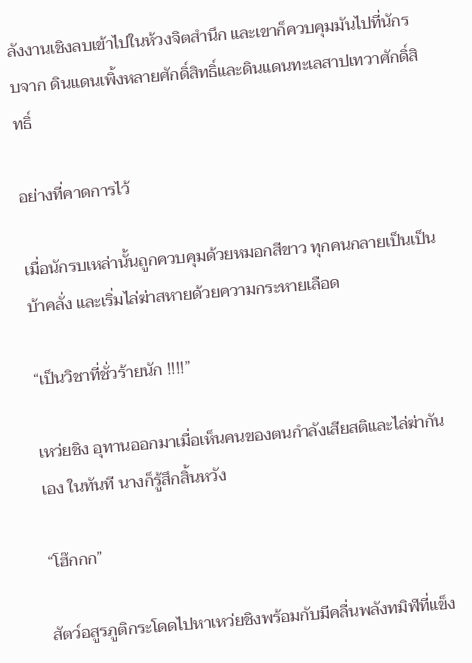ลังงานเชิงลบเข้าไปในห้วงจิตสำนึก และเขาก็ควบคุมมันไปที่นักรบจาก ดินแดนเพิ้งหลายศักดิ์สิทธิ์และดินแดนทะเลสาปเทวาศักดิ์สิทธิ์

อย่างที่คาดการไว้

เมื่อนักรบเหล่านั้นถูกควบคุมด้วยหมอกสีขาว ทุกคนกลายเป็นเป็นบ้าคลั่ง และเริ่มไล่ฆ่าสหายด้วยความกระหายเลือด

“เป็นวิชาที่ชั่วร้ายนัก !!!!”

เหว่ยชิง อุทานออกมาเมื่อเห็นคนของตนกำลังเสียสติและไล่ฆ่ากันเอง ในทันที นางก็รู้สึกสิ้นหวัง

“โฮ๊กกก”

สัตว์อสูรภูติกระโดดไปหาเหว่ยชิงพร้อมกับมีคลื่นพลังทมิฬที่แข็ง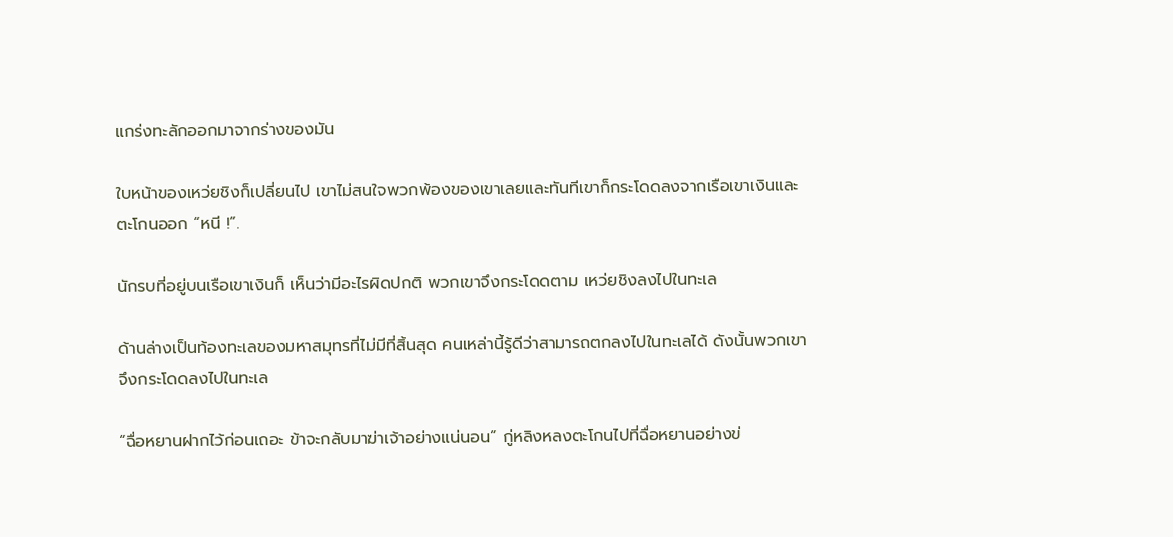แกร่งทะลักออกมาจากร่างของมัน

ใบหน้าของเหว่ยชิงก็เปลี่ยนไป เขาไม่สนใจพวกพ้องของเขาเลยและทันทีเขาก็กระโดดลงจากเรือเขาเงินและตะโกนออก “หนี !”.

นักรบที่อยู่บนเรือเขาเงินก็ เห็นว่ามีอะไรผิดปกติ พวกเขาจึงกระโดดตาม เหว่ยชิงลงไปในทะเล

ด้านล่างเป็นท้องทะเลของมหาสมุทรที่ไม่มีที่สิ้นสุด คนเหล่านี้รู้ดีว่าสามารถตกลงไปในทะเลได้ ดังนั้นพวกเขาจึงกระโดดลงไปในทะเล

“ฉื่อหยานฝากไว้ก่อนเถอะ ข้าจะกลับมาฆ่าเจ้าอย่างแน่นอน” กู่หลิงหลงตะโกนไปที่ฉื่อหยานอย่างข่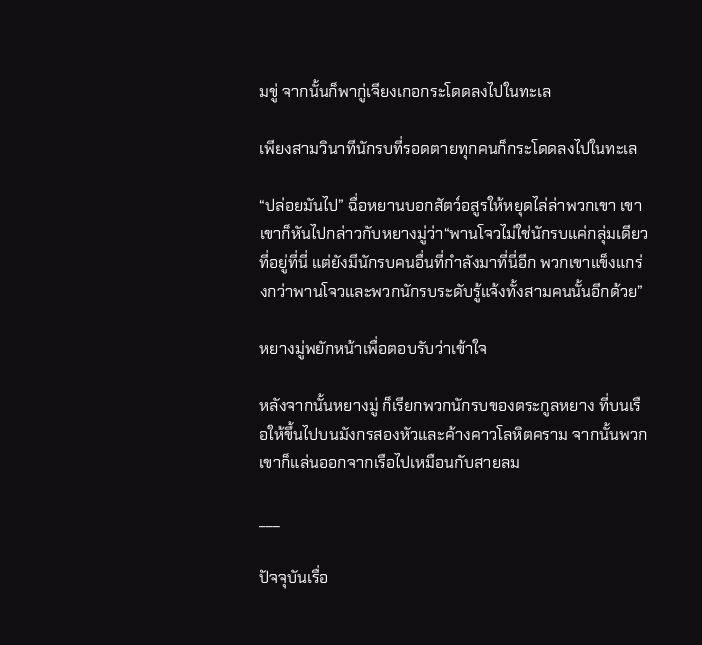มขู่ จากนั้นก็พากู่เจียงเกอกระโดดลงไปในทะเล

เพียงสามวินาทีนักรบที่รอดตายทุกคนก็กระโดดลงไปในทะเล

“ปล่อยมันไป” ฉื่อหยานบอกสัตว์อสูรให้หยุดไล่ล่าพวกเขา เขาเขาก็หันไปกล่าวกับหยางมู่ว่า“พานโจวไม่ใช่นักรบแค่กลุ่มเดียวที่อยู่ที่นี่ แต่ยังมีนักรบคนอื่นที่กำลังมาที่นี่อีก พวกเขาแข็งแกร่งกว่าพานโจวและพวกนักรบระดับรู้แจ้งทั้งสามคนนั้นอีกด้วย”

หยางมู่พยักหน้าเพื่อตอบรับว่าเข้าใจ

หลังจากนั้นหยางมู่ ก็เรียกพวกนักรบของตระกูลหยาง ที่บนเรือให้ขึ้นไปบนมังกรสองหัวและค้างคาวโลหิตคราม จากนั้นพวกเขาก็แล่นออกจากเรือไปเหมือนกับสายลม

___

ปัจจุบันเรื่อ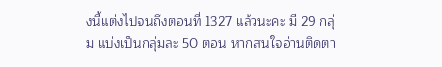งนี้แต่งไปจนถึงตอนที่ 1327 แล้วนะคะ มี 29 กลุ่ม แบ่งเป็นกลุ่มละ 50 ตอน หากสนใจอ่านติดตา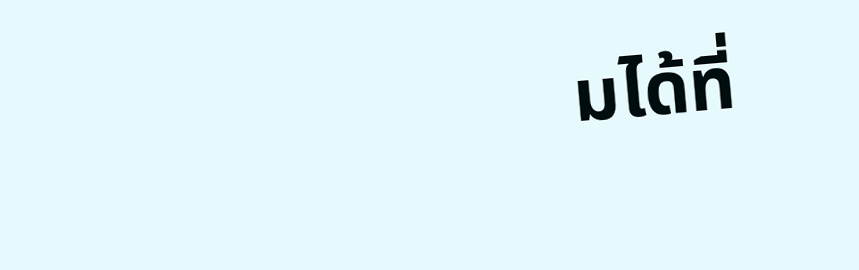มได้ที่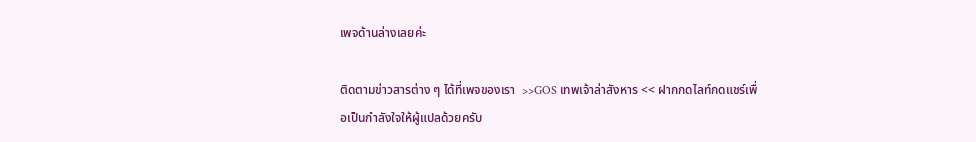เพจด้านล่างเลยค่ะ

ติดตามข่าวสารต่าง ๆ ได้ที่เพจของเรา  >>GOS เทพเจ้าล่าสังหาร << ฝากกดไลท์กดแชร์เพื่อเป็นกำลังใจให้ผู้แปลด้วยครับ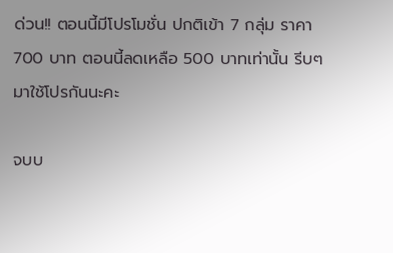ด่วน!! ตอนนี้มีโปรโมชั่น ปกติเข้า 7 กลุ่ม ราคา 700 บาท ตอนนี้ลดเหลือ 500 บาทเท่านั้น รีบๆ มาใช้โปรกันนะคะ

จบบ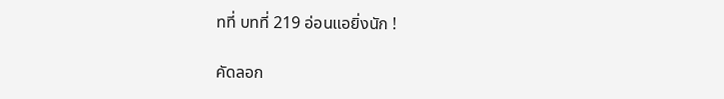ทที่ บทที่ 219 อ่อนแอยิ่งนัก !

คัดลอก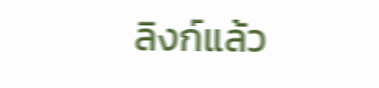ลิงก์แล้ว